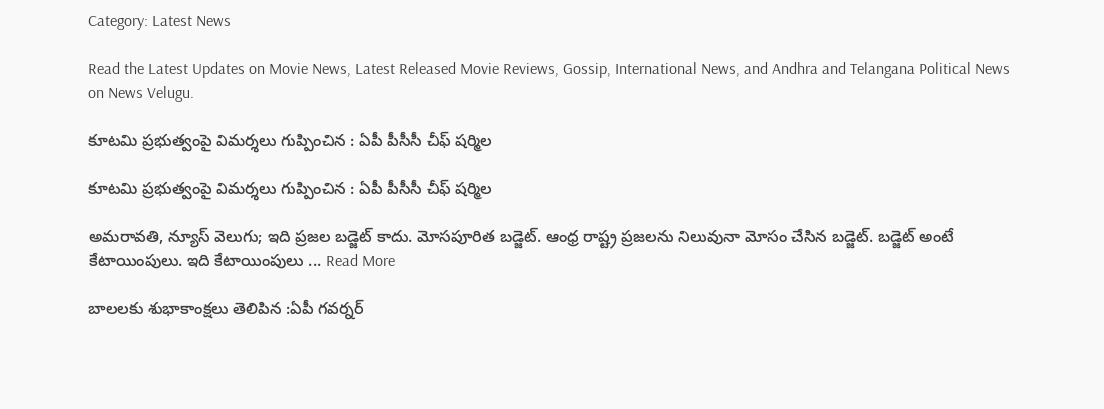Category: Latest News

Read the Latest Updates on Movie News, Latest Released Movie Reviews, Gossip, International News, and Andhra and Telangana Political News on News Velugu.

కూటమి ప్రభుత్వంపై విమర్శలు గుప్పించిన : ఏపీ పీసీసీ చీఫ్ షర్మిల

కూటమి ప్రభుత్వంపై విమర్శలు గుప్పించిన : ఏపీ పీసీసీ చీఫ్ షర్మిల

అమరావతి, న్యూస్ వెలుగు; ఇది ప్రజల బడ్జెట్ కాదు. మోసపూరిత బడ్జెట్. ఆంధ్ర రాష్ట్ర ప్రజలను నిలువునా మోసం చేసిన బడ్జెట్. బడ్జెట్ అంటే కేటాయింపులు. ఇది కేటాయింపులు ... Read More

బాలలకు శుభాకాంక్షలు తెలిపిన :ఏపీ గవర్నర్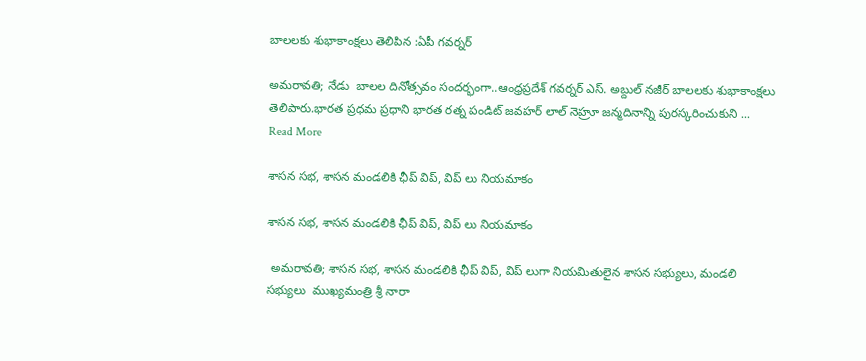బాలలకు శుభాకాంక్షలు తెలిపిన :ఏపీ గవర్నర్

అమరావతి; నేడు  బాలల దినోత్సవం సందర్భంగా..ఆంధ్రప్రదేశ్ గవర్నర్ ఎస్. అబ్దుల్ నజీర్ బాలలకు శుభాకాంక్షలు తెలిపారు.భారత ప్రధమ ప్రధాని భారత రత్న పండిట్ జవహర్ లాల్ నెహ్రూ జన్మదినాన్ని పురస్కరించుకుని ... Read More

శాసన సభ, శాసన మండలికి ఛీప్ విప్, విప్ లు నియమాకం

శాసన సభ, శాసన మండలికి ఛీప్ విప్, విప్ లు నియమాకం

 అమరావతి; శాసన సభ, శాసన మండలికి ఛీప్ విప్, విప్ లుగా నియమితులైన శాసన సభ్యులు, మండలి సభ్యులు  ముఖ్యమంత్రి శ్రీ నారా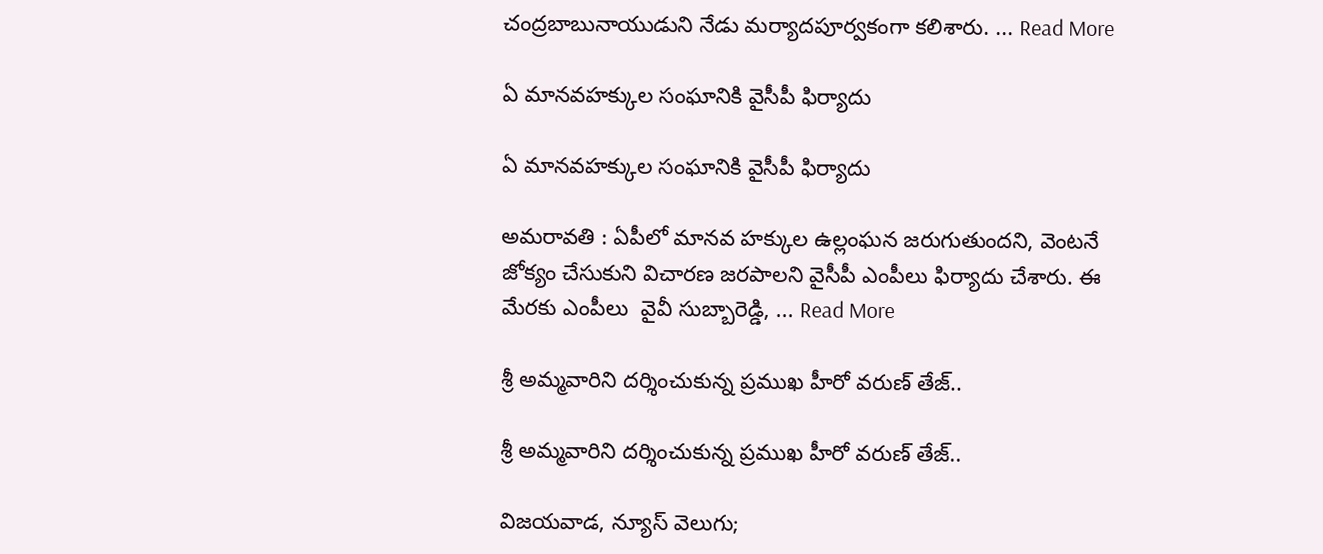చంద్రబాబునాయుడుని నేడు మర్యాదపూర్వకంగా కలిశారు. ... Read More

ఏ మానవహక్కుల సంఘానికి వైసీపీ ఫిర్యాదు

ఏ మానవహక్కుల సంఘానికి వైసీపీ ఫిర్యాదు

అమరావతి : ఏపీలో మానవ హక్కుల ఉల్లంఘన జరుగుతుందని, వెంటనే జోక్యం చేసుకుని విచారణ జరపాలని వైసీపీ ఎంపీలు ఫిర్యాదు చేశారు. ఈ మేరకు ఎంపీలు  వైవీ సుబ్బారెడ్డి, ... Read More

శ్రీ అమ్మవారిని దర్శించుకున్న ప్రముఖ హీరో వరుణ్ తేజ్..

శ్రీ అమ్మవారిని దర్శించుకున్న ప్రముఖ హీరో వరుణ్ తేజ్..

విజయవాడ, న్యూస్ వెలుగు;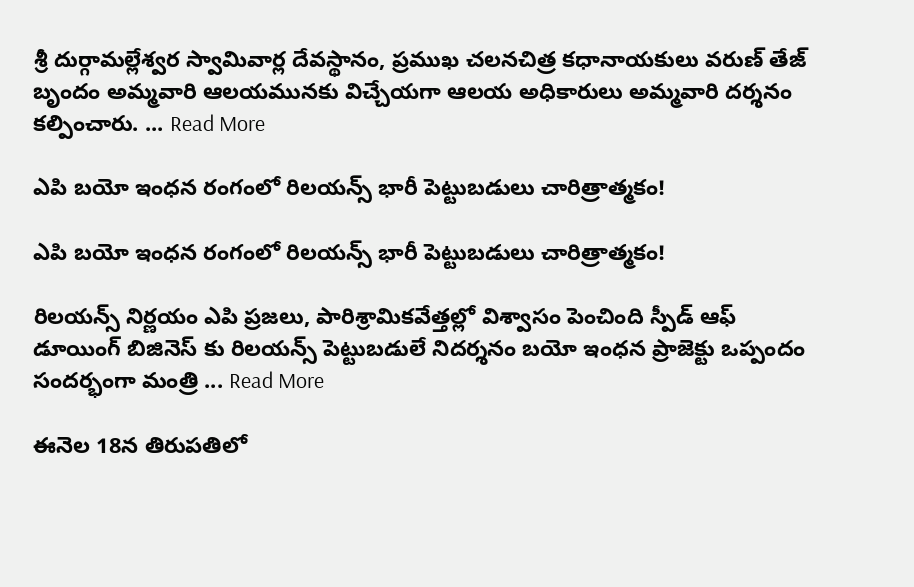శ్రీ దుర్గామల్లేశ్వర స్వామివార్ల దేవస్థానం, ప్రముఖ చలనచిత్ర కధానాయకులు వరుణ్ తేజ్  బృందం అమ్మవారి ఆలయమునకు విచ్చేయగా ఆలయ అధికారులు అమ్మవారి దర్శనం కల్పించారు. ... Read More

ఎపి బయో ఇంధన రంగంలో రిలయన్స్ భారీ పెట్టుబడులు చారిత్రాత్మకం!

ఎపి బయో ఇంధన రంగంలో రిలయన్స్ భారీ పెట్టుబడులు చారిత్రాత్మకం!

రిలయన్స్ నిర్ణయం ఎపి ప్రజలు, పారిశ్రామికవేత్తల్లో విశ్వాసం పెంచింది స్పీడ్ ఆఫ్ డూయింగ్ బిజినెస్ కు రిలయన్స్ పెట్టుబడులే నిదర్శనం బయో ఇంధన ప్రాజెక్టు ఒప్పందం సందర్భంగా మంత్రి ... Read More

ఈనెల 18న తిరుపతిలో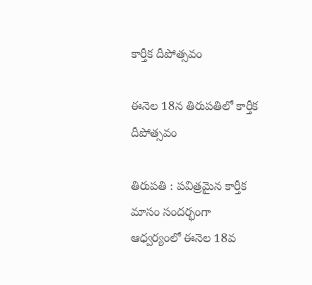కార్తీక దీపోత్సవం

ఈనెల 18న తిరుపతిలో కార్తీక దీపోత్సవం

తిరుపతి : పవిత్రమైన కార్తీక మాసం సందర్భంగా ఆధ్వర్యంలో ఈనెల 18వ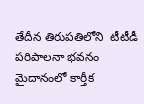తేదీన తిరుపతిలోని  టీటీడీ పరిపాలనా భవనం మైదానంలో కార్తీక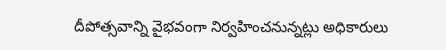దీపోత్సవాన్ని వైభవంగా నిర్వహించనున్నట్లు అధికారులు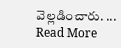వెల్లడించారు. ... Read More